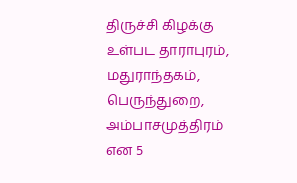திருச்சி கிழக்கு உள்பட தாராபுரம், மதுராந்தகம், பெருந்துறை, அம்பாசமுத்திரம் என 5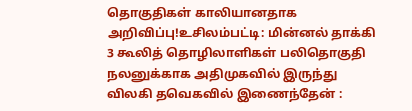தொகுதிகள் காலியானதாக அறிவிப்பு!உசிலம்பட்டி: மின்னல் தாக்கி 3 கூலித் தொழிலாளிகள் பலிதொகுதி நலனுக்காக அதிமுகவில் இருந்து விலகி தவெகவில் இணைந்தேன் :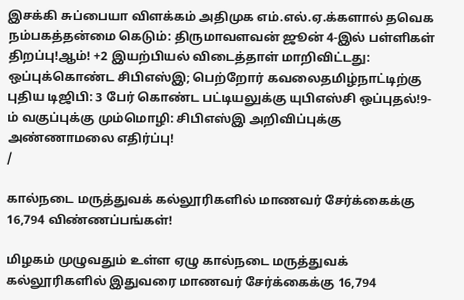இசக்கி சுப்பையா விளக்கம் அதிமுக எம்.எல்.ஏ.க்களால் தவெக நம்பகத்தன்மை கெடும்: திருமாவளவன் ஜூன் 4-இல் பள்ளிகள் திறப்பு!ஆம்! +2 இயற்பியல் விடைத்தாள் மாறிவிட்டது: ஒப்புக்கொண்ட சிபிஎஸ்இ; பெற்றோர் கவலைதமிழ்நாட்டிற்கு புதிய டிஜிபி: 3 பேர் கொண்ட பட்டியலுக்கு யுபிஎஸ்சி ஒப்புதல்!9-ம் வகுப்புக்கு மும்மொழி: சிபிஎஸ்இ அறிவிப்புக்கு அண்ணாமலை எதிர்ப்பு!
/

கால்நடை மருத்துவக் கல்லூரிகளில் மாணவர் சேர்க்கைக்கு 16,794 விண்ணப்பங்கள்!

மிழகம் முழுவதும் உள்ள ஏழு கால்நடை மருத்துவக் கல்லூரிகளில் இதுவரை மாணவர் சேர்க்கைக்கு 16,794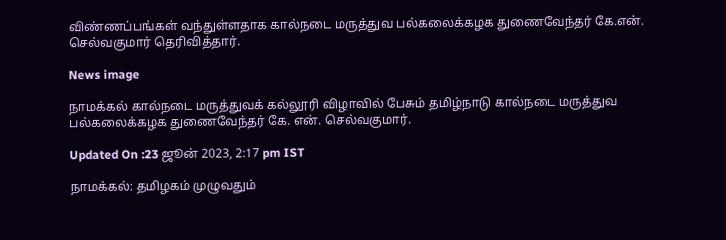விண்ணப்பங்கள் வந்துள்ளதாக கால்நடை மருத்துவ பல்கலைக்கழக துணைவேந்தர் கே.என். செல்வகுமார் தெரிவித்தார்.

News image

நாமக்கல் கால்நடை மருத்துவக் கல்லூரி விழாவில் பேசும் தமிழ்நாடு கால்நடை மருத்துவ பல்கலைக்கழக துணைவேந்தர் கே. என். செல்வகுமார்.

Updated On :23 ஜூன் 2023, 2:17 pm IST

நாமக்கல்: தமிழகம் முழுவதும்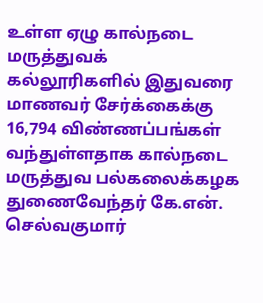உள்ள ஏழு கால்நடை மருத்துவக் கல்லூரிகளில் இதுவரை மாணவர் சேர்க்கைக்கு 16,794 விண்ணப்பங்கள் வந்துள்ளதாக கால்நடை மருத்துவ பல்கலைக்கழக துணைவேந்தர் கே.என். செல்வகுமார்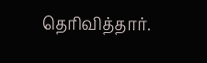தெரிவித்தார்.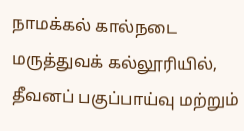நாமக்கல் கால்நடை மருத்துவக் கல்லூரியில், தீவனப் பகுப்பாய்வு மற்றும்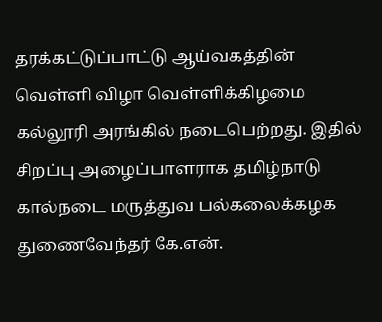தரக்கட்டுப்பாட்டு ஆய்வகத்தின் வெள்ளி விழா வெள்ளிக்கிழமை கல்லூரி அரங்கில் நடைபெற்றது. இதில் சிறப்பு அழைப்பாளராக தமிழ்நாடு கால்நடை மருத்துவ பல்கலைக்கழக துணைவேந்தர் கே.என்.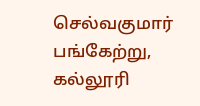செல்வகுமார் பங்கேற்று, கல்லூரி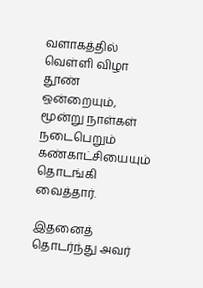வளாகத்தில் வெள்ளி விழா தூண் ஒன்றையும், மூன்று நாள்கள் நடைபெறும் கண்காட்சியையும் தொடங்கி வைத்தார்.

இதனைத் தொடர்ந்து அவர்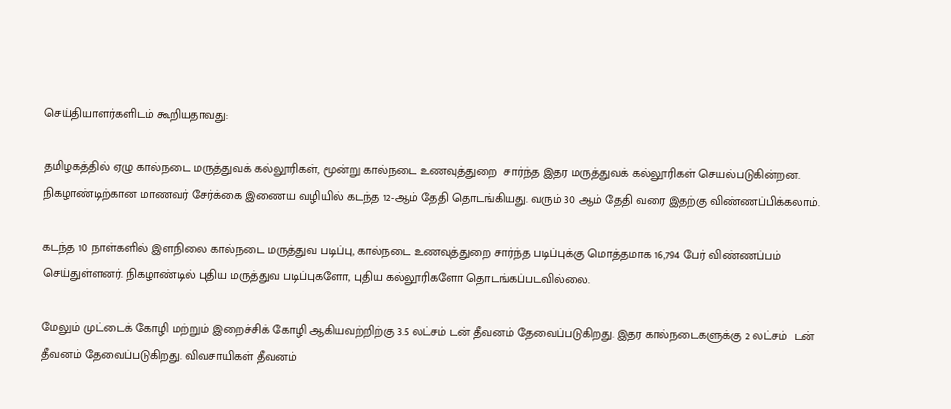செய்தியாளர்களிடம் கூறியதாவது:

தமிழகத்தில் ஏழு கால்நடை மருத்துவக் கல்லூரிகள், மூன்று கால்நடை உணவுத்துறை  சார்ந்த இதர மருத்துவக் கல்லூரிகள் செயல்படுகின்றன. நிகழாண்டிற்கான மாணவர் சேர்க்கை இணைய வழியில் கடந்த 12-ஆம் தேதி தொடங்கியது. வரும் 30 ஆம் தேதி வரை இதற்கு விண்ணப்பிக்கலாம்.

கடந்த 10 நாள்களில் இளநிலை கால்நடை மருத்துவ படிப்பு, கால்நடை உணவுத்துறை சார்ந்த படிப்புக்கு மொத்தமாக 16,794 பேர் விண்ணப்பம் செய்துள்ளனர். நிகழாண்டில் புதிய மருத்துவ படிப்புகளோ, புதிய கல்லூரிகளோ தொடங்கப்படவில்லை.

மேலும் முட்டைக் கோழி மற்றும் இறைச்சிக் கோழி ஆகியவற்றிற்கு 3.5 லட்சம் டன் தீவனம் தேவைப்படுகிறது. இதர கால்நடைகளுக்கு 2 லட்சம்  டன் தீவனம் தேவைப்படுகிறது. விவசாயிகள் தீவனம்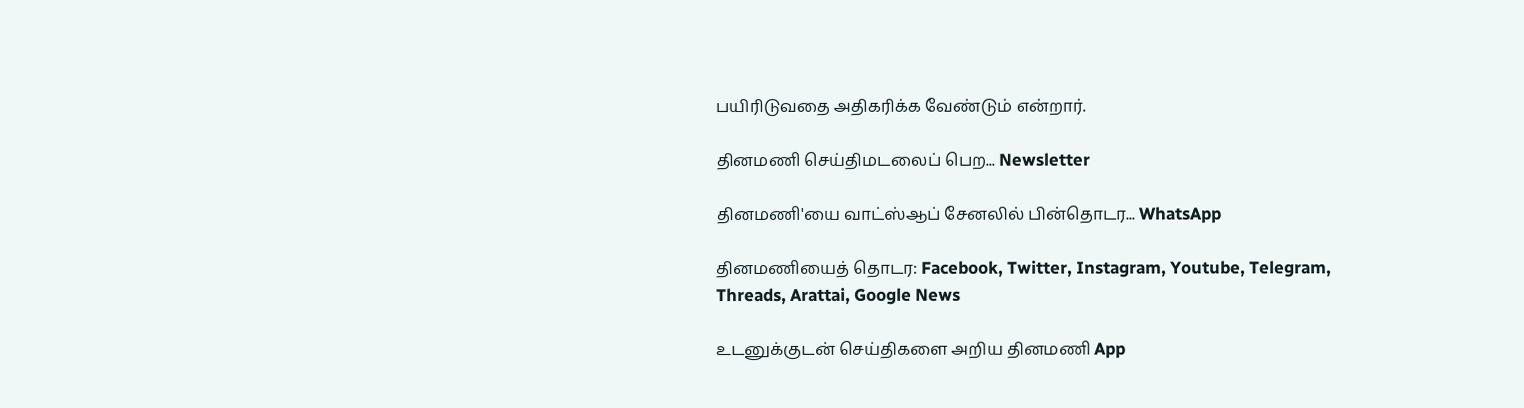பயிரிடுவதை அதிகரிக்க வேண்டும் என்றார்.

தினமணி செய்திமடலைப் பெற... Newsletter

தினமணி'யை வாட்ஸ்ஆப் சேனலில் பின்தொடர... WhatsApp

தினமணியைத் தொடர: Facebook, Twitter, Instagram, Youtube, Telegram, Threads, Arattai, Google News

உடனுக்குடன் செய்திகளை அறிய தினமணி App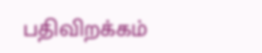பதிவிறக்கம்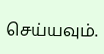செய்யவும்.